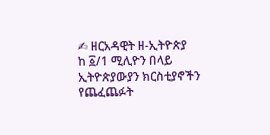✍ ዘርአዳዊት ዘ-ኢትዮጵያ
ከ ፩/1 ሚሊዮን በላይ ኢትዮጵያውያን ክርስቲያኖችን የጨፈጨፉት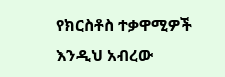የክርስቶስ ተቃዋሚዎች እንዲህ አብረው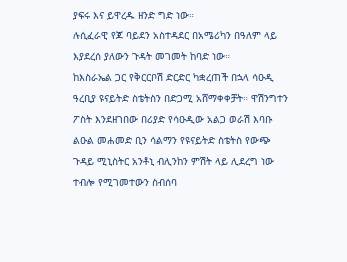ያፍሩ እና ይዋረዱ ዘንድ ግድ ነው።
ሉሲፈራዊ የጆ ባይደን አስተዳደር በአሜሪካን በዓለም ላይ እያደረሰ ያለውን ጉዳት መገመት ከባድ ነው።
ከእስራኤል ጋር የቅርርቦሽ ድርድር ካቋረጠች በኋላ ሳዑዲ ዓረቢያ ዩናይትድ ስቴትስን በድጋሚ አሸማቀቀቻት። ዋሽንግተን ፖስት እንደዘገበው በሪያድ የሳዑዲው አልጋ ወራሽ እባቡ ልዑል መሐመድ ቢን ሳልማን የዩናይትድ ስቴትስ የውጭ ጉዳይ ሚኒስትር አንቶኒ ብሊንከን ምሽት ላይ ሊደረግ ነው ተብሎ የሚገመተውን ስብሰባ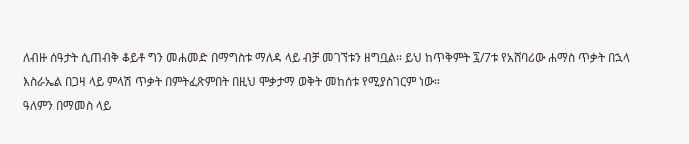ለብዙ ሰዓታት ሲጠብቅ ቆይቶ ግን መሐመድ በማግስቱ ማለዳ ላይ ብቻ መገኘቱን ዘግቧል። ይህ ከጥቅምት ፯/7ቱ የአሸባሪው ሐማስ ጥቃት በኋላ እስራኤል በጋዛ ላይ ምላሽ ጥቃት በምትፈጽምበት በዚህ ሞቃታማ ወቅት መከሰቱ የሚያስገርም ነው።
ዓለምን በማመስ ላይ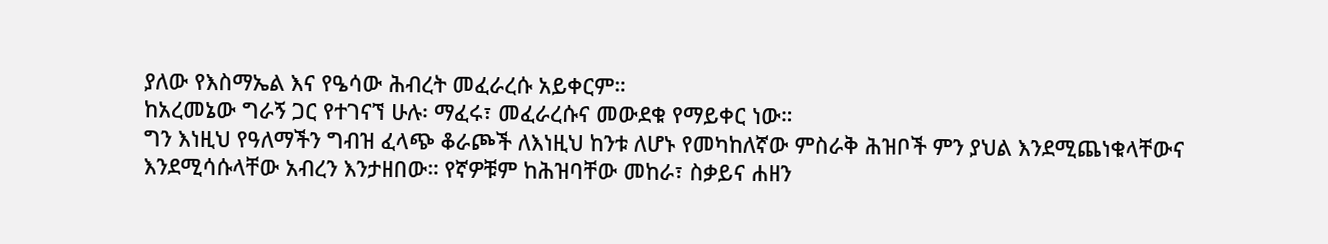ያለው የእስማኤል እና የዔሳው ሕብረት መፈራረሱ አይቀርም።
ከአረመኔው ግራኝ ጋር የተገናኘ ሁሉ፡ ማፈሩ፣ መፈራረሱና መውደቁ የማይቀር ነው።
ግን እነዚህ የዓለማችን ግብዝ ፈላጭ ቆራጮች ለእነዚህ ከንቱ ለሆኑ የመካከለኛው ምስራቅ ሕዝቦች ምን ያህል እንደሚጨነቁላቸውና እንደሚሳሱላቸው አብረን እንታዘበው። የኛዎቹም ከሕዝባቸው መከራ፣ ስቃይና ሐዘን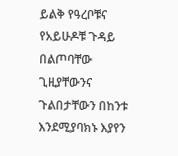ይልቅ የዓረቦቹና የአይሁዶቹ ጉዳይ በልጦባቸው ጊዚያቸውንና ጉልበታቸውን በከንቱ እንደሚያባክኑ እያየን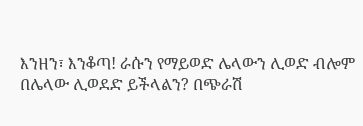እንዘን፣ እንቆጣ! ራሱን የማይወድ ሌላውን ሊወድ ብሎም በሌላው ሊወደድ ይችላልን? በጭራሽ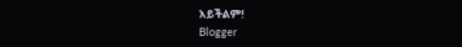አይችልም!
Blogger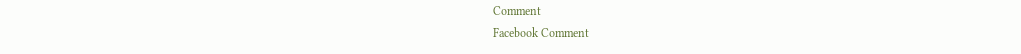Comment
Facebook Comment